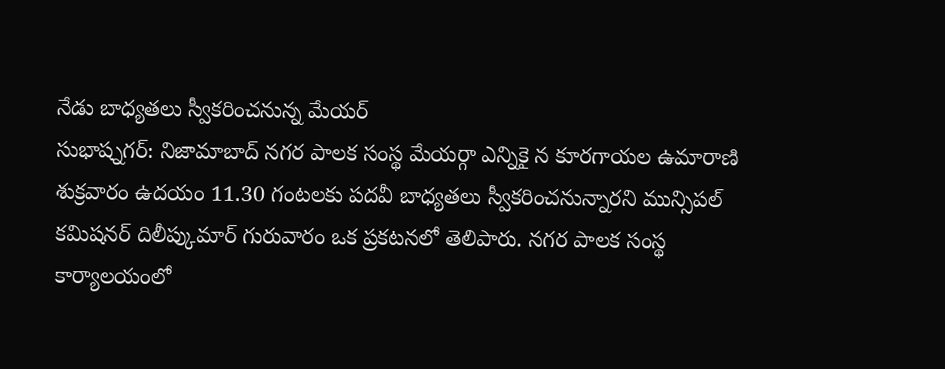నేడు బాధ్యతలు స్వీకరించనున్న మేయర్
సుభాష్నగర్: నిజామాబాద్ నగర పాలక సంస్థ మేయర్గా ఎన్నికై న కూరగాయల ఉమారాణి శుక్రవారం ఉదయం 11.30 గంటలకు పదవీ బాధ్యతలు స్వీకరించనున్నారని మున్సిపల్ కమిషనర్ దిలీప్కుమార్ గురువారం ఒక ప్రకటనలో తెలిపారు. నగర పాలక సంస్థ కార్యాలయంలో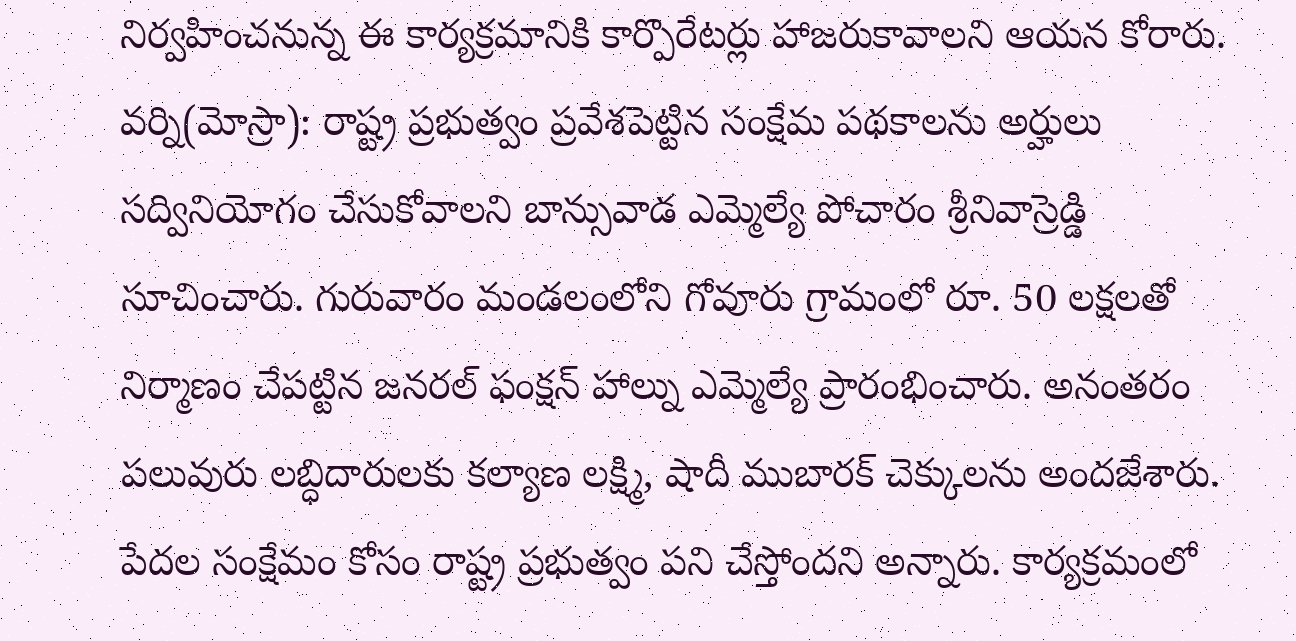నిర్వహించనున్న ఈ కార్యక్రమానికి కార్పొరేటర్లు హాజరుకావాలని ఆయన కోరారు.
వర్ని(మోస్రా): రాష్ట్ర ప్రభుత్వం ప్రవేశపెట్టిన సంక్షేమ పథకాలను అర్హులు సద్వినియోగం చేసుకోవాలని బాన్సువాడ ఎమ్మెల్యే పోచారం శ్రీనివాస్రెడ్డి సూచించారు. గురువారం మండలంలోని గోవూరు గ్రామంలో రూ. 50 లక్షలతో నిర్మాణం చేపట్టిన జనరల్ ఫంక్షన్ హాల్ను ఎమ్మెల్యే ప్రారంభించారు. అనంతరం పలువురు లబ్ధిదారులకు కల్యాణ లక్ష్మి, షాదీ ముబారక్ చెక్కులను అందజేశారు. పేదల సంక్షేమం కోసం రాష్ట్ర ప్రభుత్వం పని చేస్తోందని అన్నారు. కార్యక్రమంలో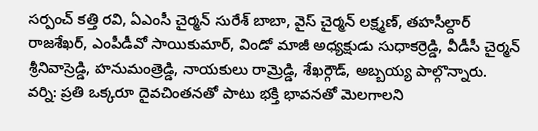సర్పంచ్ కత్తి రవి, ఏఎంసీ చైర్మన్ సురేశ్ బాబా, వైస్ చైర్మన్ లక్ష్మణ్, తహసీల్దార్ రాజశేఖర్, ఎంపీడీవో సాయికుమార్, విండో మాజీ అధ్యక్షుడు సుధాకర్రెడ్డి, వీడీసీ చైర్మన్ శ్రీనివాస్రెడ్డి, హనుమంత్రెడ్డి, నాయకులు రామ్రెడ్డి, శేఖర్గౌడ్, అబ్బయ్య పాల్గొన్నారు.
వర్ని: ప్రతి ఒక్కరూ దైవచింతనతో పాటు భక్తి భావనతో మెలగాలని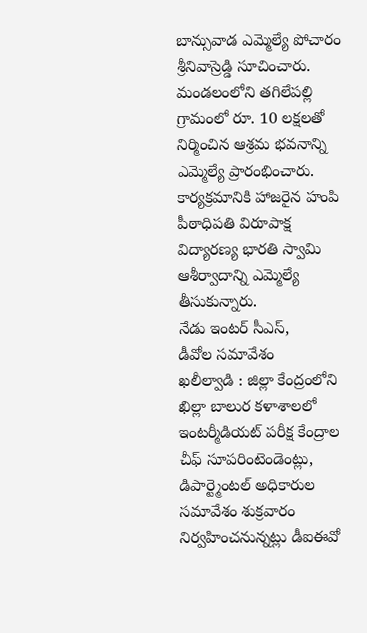బాన్సువాడ ఎమ్మెల్యే పోచారం శ్రీనివాస్రెడ్డి సూచించారు. మండలంలోని తగిలేపల్లి గ్రామంలో రూ. 10 లక్షలతో నిర్మించిన ఆశ్రమ భవనాన్ని ఎమ్మెల్యే ప్రారంభించారు. కార్యక్రమానికి హాజరైన హంపి పీఠాధిపతి విరూపాక్ష విద్యారణ్య భారతి స్వామి ఆశీర్వాదాన్ని ఎమ్మెల్యే తీసుకున్నారు.
నేడు ఇంటర్ సీఎస్,
డీవోల సమావేశం
ఖలీల్వాడి : జిల్లా కేంద్రంలోని ఖిల్లా బాలుర కళాశాలలో ఇంటర్మీడియట్ పరీక్ష కేంద్రాల చీఫ్ సూపరింటెండెంట్లు, డిపార్ట్మెంటల్ అధికారుల సమావేశం శుక్రవారం నిర్వహించనున్నట్లు డీఐఈవో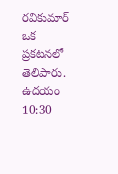రవికుమార్ ఒక ప్రకటనలో తెలిపారు. ఉదయం 10:30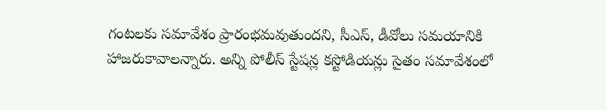గంటలకు సమావేశం ప్రారంభమవుతుందని, సీఎస్, డీవోలు సమయానికి హాజరుకావాలన్నారు. అన్ని పోలీస్ స్టేషన్ల కస్టోడియన్లు సైతం సమావేశంలో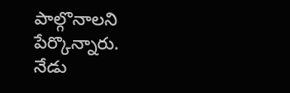పాల్గొనాలని పేర్కొన్నారు.
నేడు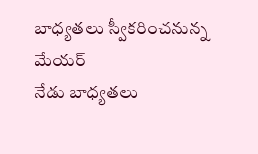బాధ్యతలు స్వీకరించనున్న మేయర్
నేడు బాధ్యతలు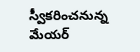స్వీకరించనున్న మేయర్